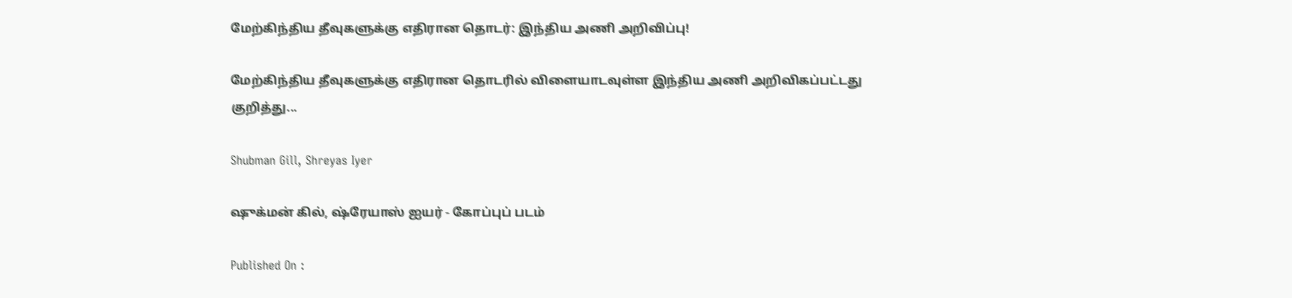மேற்கிந்திய தீவுகளுக்கு எதிரான தொடர்: இந்திய அணி அறிவிப்பு!

மேற்கிந்திய தீவுகளுக்கு எதிரான தொடரில் விளையாடவுள்ள இந்திய அணி அறிவிகப்பட்டது குறித்து...

Shubman Gill, Shreyas Iyer

ஷுக்மன் கில், ஷ்ரேயாஸ் ஐயர் - கோப்புப் படம்

Published On :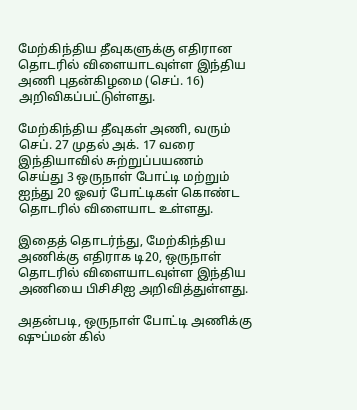மேற்கிந்திய தீவுகளுக்கு எதிரான தொடரில் விளையாடவுள்ள இந்திய அணி புதன்கிழமை (செப். 16) அறிவிகப்பட்டுள்ளது.

மேற்கிந்திய தீவுகள் அணி, வரும் செப். 27 முதல் அக். 17 வரை இந்தியாவில் சுற்றுப்பயணம் செய்து 3 ஒருநாள் போட்டி மற்றும் ஐந்து 20 ஓவர் போட்டிகள் கொண்ட தொடரில் விளையாட உள்ளது.

இதைத் தொடர்ந்து, மேற்கிந்திய அணிக்கு எதிராக டி20, ஒருநாள் தொடரில் விளையாடவுள்ள இந்திய அணியை பிசிசிஐ அறிவித்துள்ளது.

அதன்படி, ஒருநாள் போட்டி அணிக்கு ஷுப்மன் கில்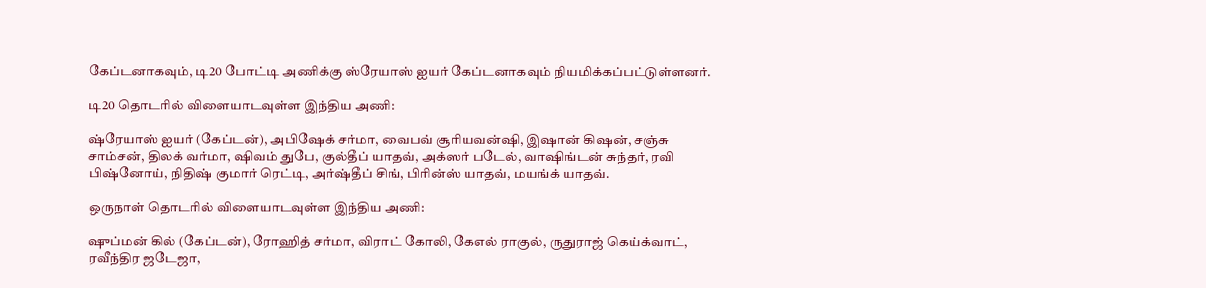கேப்டனாகவும், டி20 போட்டி அணிக்கு ஸ்ரேயாஸ் ஐயர் கேப்டனாகவும் நியமிக்கப்பட்டுள்ளனர்.

டி20 தொடரில் விளையாடவுள்ள இந்திய அணி:

ஷ்ரேயாஸ் ஐயர் (கேப்டன்), அபிஷேக் சர்மா, வைபவ் சூரியவன்ஷி, இஷான் கிஷன், சஞ்சு சாம்சன், திலக் வர்மா, ஷிவம் துபே, குல்தீப் யாதவ், அக்ஸர் படேல், வாஷிங்டன் சுந்தர், ரவி பிஷ்னோய், நிதிஷ் குமார் ரெட்டி, அர்ஷ்தீப் சிங், பிரின்ஸ் யாதவ், மயங்க் யாதவ்.

ஒருநாள் தொடரில் விளையாடவுள்ள இந்திய அணி:

ஷுப்மன் கில் (கேப்டன்), ரோஹித் சர்மா, விராட் கோலி, கேஎல் ராகுல், ருதுராஜ் கெய்க்வாட், ரவீந்திர ஜடேஜா,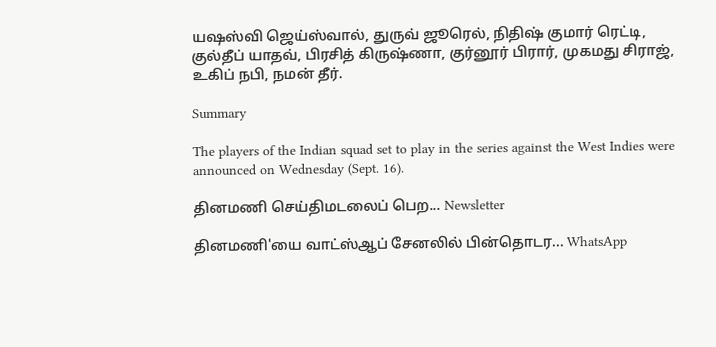யஷஸ்வி ஜெய்ஸ்வால், துருவ் ஜூரெல், நிதிஷ் குமார் ரெட்டி, குல்தீப் யாதவ், பிரசித் கிருஷ்ணா, குர்னூர் பிரார், முகமது சிராஜ், உகிப் நபி, நமன் தீர்.

Summary

The players of the Indian squad set to play in the series against the West Indies were announced on Wednesday (Sept. 16).

தினமணி செய்திமடலைப் பெற... Newsletter

தினமணி'யை வாட்ஸ்ஆப் சேனலில் பின்தொடர... WhatsApp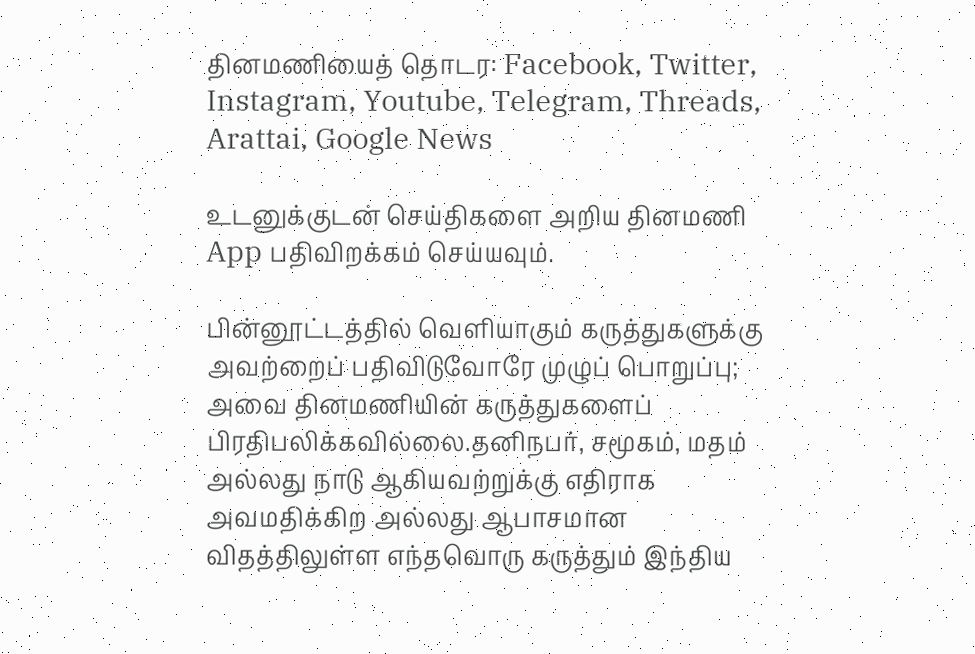தினமணியைத் தொடர: Facebook, Twitter, Instagram, Youtube, Telegram, Threads, Arattai, Google News

உடனுக்குடன் செய்திகளை அறிய தினமணி App பதிவிறக்கம் செய்யவும்.

பின்னூட்டத்தில் வெளியாகும் கருத்துகளுக்கு அவற்றைப் பதிவிடுவோரே முழுப் பொறுப்பு; அவை தினமணியின் கருத்துகளைப் பிரதிபலிக்கவில்லை.தனிநபர், சமூகம், மதம் அல்லது நாடு ஆகியவற்றுக்கு எதிராக அவமதிக்கிற அல்லது ஆபாசமான விதத்திலுள்ள எந்தவொரு கருத்தும் இந்திய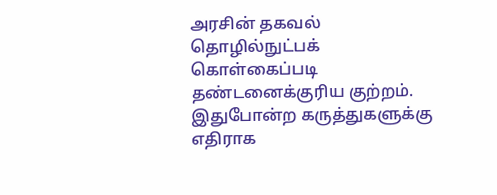அரசின் தகவல் தொழில்நுட்பக் கொள்கைப்படி தண்டனைக்குரிய குற்றம். இதுபோன்ற கருத்துகளுக்கு எதிராக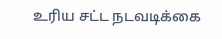உரிய சட்ட நடவடிக்கை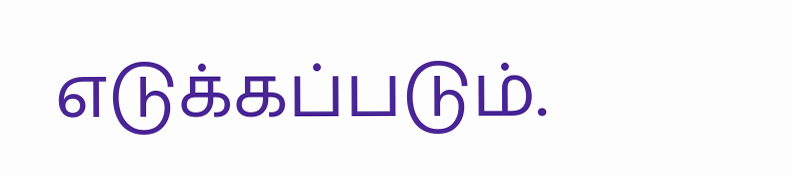எடுக்கப்படும்.